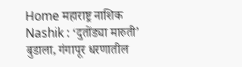Home महाराष्ट्र नाशिक Nashik : ‘दुतोंड्या मारुती’ बुडाला, गंगापूर धरणातील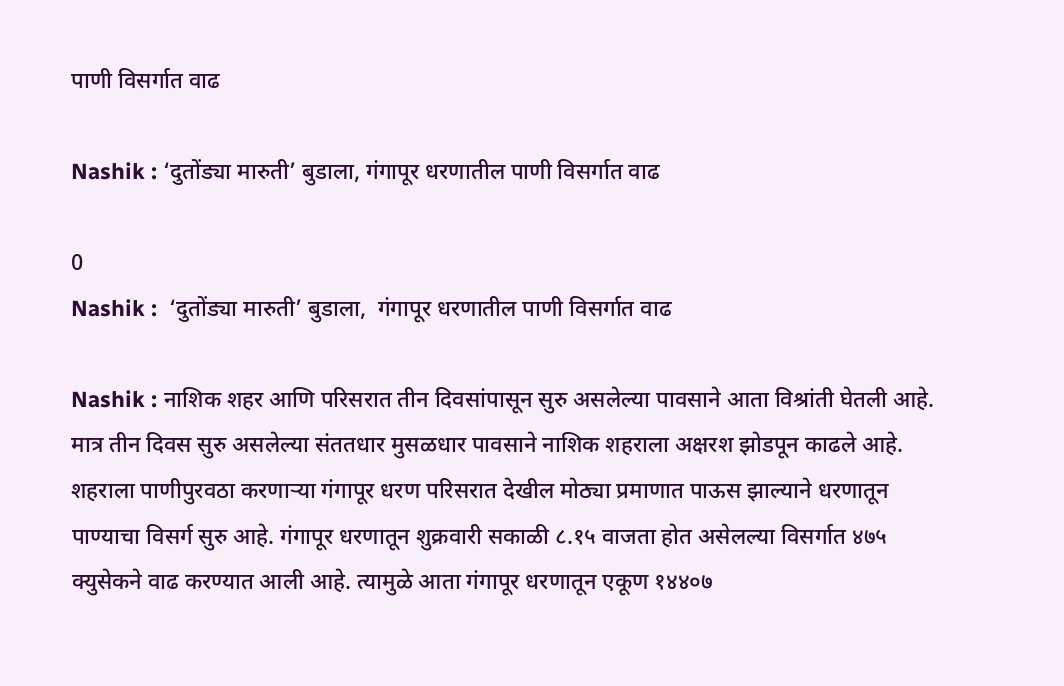पाणी विसर्गात वाढ

Nashik : ‘दुतोंड्या मारुती’ बुडाला, गंगापूर धरणातील पाणी विसर्गात वाढ

0
Nashik :  ‘दुतोंड्या मारुती’ बुडाला,  गंगापूर धरणातील पाणी विसर्गात वाढ

Nashik : नाशिक शहर आणि परिसरात तीन दिवसांपासून सुरु असलेल्या पावसाने आता विश्रांती घेतली आहे. मात्र तीन दिवस सुरु असलेल्या संततधार मुसळधार पावसाने नाशिक शहराला अक्षरश झोडपून काढले आहे. शहराला पाणीपुरवठा करणाऱ्या गंगापूर धरण परिसरात देखील मोठ्या प्रमाणात पाऊस झाल्याने धरणातून पाण्याचा विसर्ग सुरु आहे. गंगापूर धरणातून शुक्रवारी सकाळी ८.१५ वाजता होत असेलल्या विसर्गात ४७५ क्युसेकने वाढ करण्यात आली आहे. त्यामुळे आता गंगापूर धरणातून एकूण १४४०७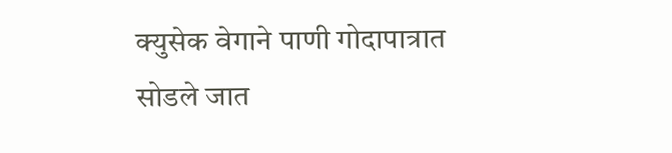क्युसेक वेगाने पाणी गोदापात्रात सोडले जात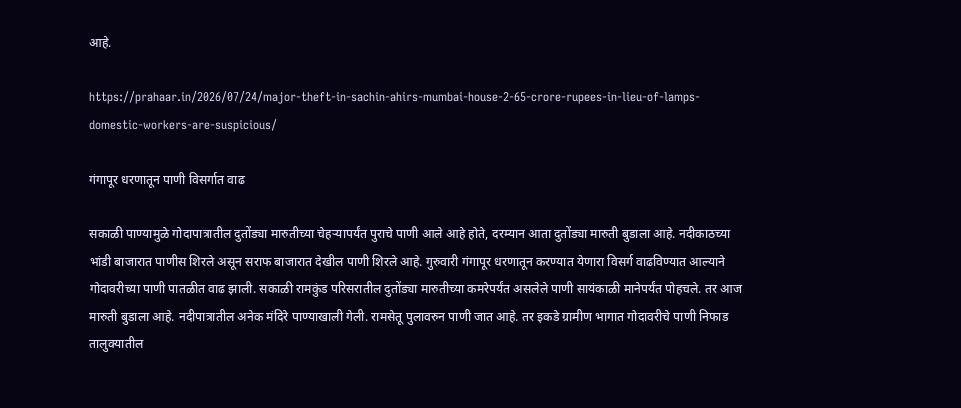आहे.

https://prahaar.in/2026/07/24/major-theft-in-sachin-ahirs-mumbai-house-2-65-crore-rupees-in-lieu-of-lamps-domestic-workers-are-suspicious/

गंगापूर धरणातून पाणी विसर्गात वाढ

सकाळी पाण्यामुळे गोदापात्रातील दुतोंड्या मारुतीच्या चेहऱ्यापर्यंत पुराचे पाणी आले आहे होते, दरम्यान आता दुतोंड्या मारुती बुडाला आहे. नदीकाठच्या भांडी बाजारात पाणीस शिरले असून सराफ बाजारात देखील पाणी शिरले आहे. गुरुवारी गंगापूर धरणातून करण्यात येणारा विसर्ग वाढविण्यात आल्याने गोदावरीच्या पाणी पातळीत वाढ झाली. सकाळी रामकुंड परिसरातील दुतोंड्या मारुतीच्या कमरेपर्यंत असलेले पाणी सायंकाळी मानेपर्यंत पोहचले. तर आज मारुती बुडाला आहे. नदीपात्रातील अनेक मंदिरे पाण्याखाली गेली. रामसेतू पुलावरुन पाणी जात आहे. तर इकडे ग्रामीण भागात गोदावरीचे पाणी निफाड तालुक्यातील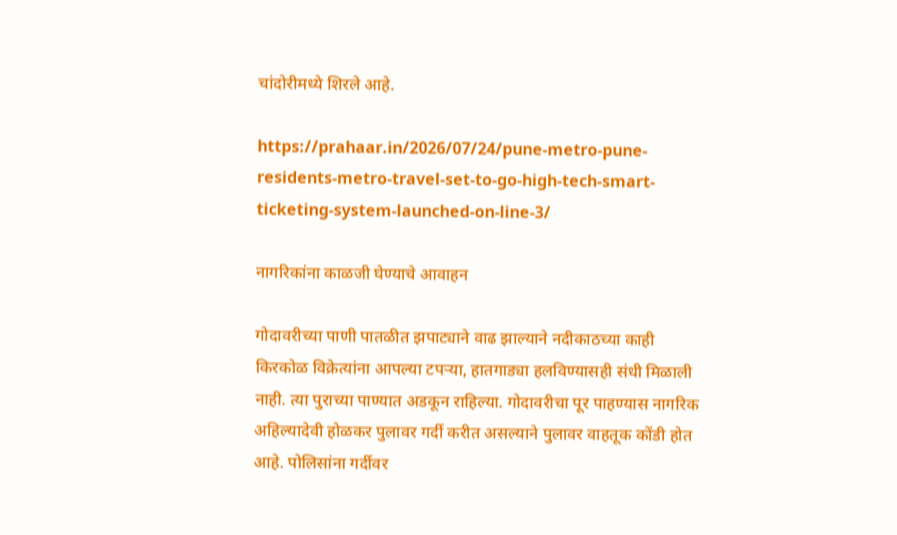चांदोरीमध्ये शिरले आहे.

https://prahaar.in/2026/07/24/pune-metro-pune-residents-metro-travel-set-to-go-high-tech-smart-ticketing-system-launched-on-line-3/

नागरिकांना काळजी घेण्याचे आवाहन

गोदावरीच्या पाणी पातळीत झपाट्याने वाढ झाल्याने नदीकाठच्या काही किरकोळ विक्रेत्यांना आपल्या टपऱ्या, हातगाड्या हलविण्यासही संधी मिळाली नाही. त्या पुराच्या पाण्यात अडकून राहिल्या. गोदावरीचा पूर पाहण्यास नागरिक अहिल्यादेवी होळकर पुलावर गर्दी करीत असल्याने पुलावर वाहतूक कोंडी होत आहे. पोलिसांना गर्दीवर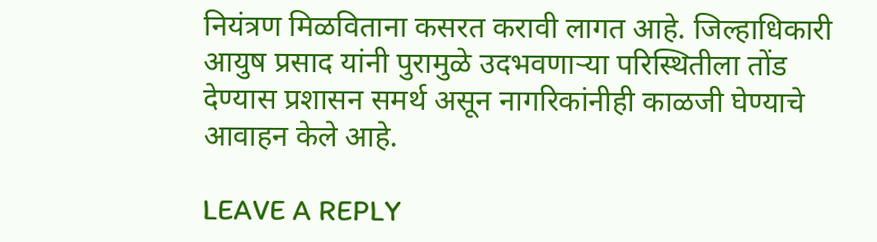नियंत्रण मिळविताना कसरत करावी लागत आहे. जिल्हाधिकारी आयुष प्रसाद यांनी पुरामुळे उदभवणाऱ्या परिस्थितीला तोंड देण्यास प्रशासन समर्थ असून नागरिकांनीही काळजी घेण्याचे आवाहन केले आहे.

LEAVE A REPLY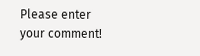Please enter your comment!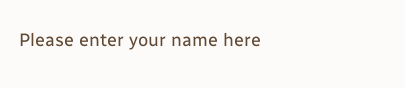Please enter your name here